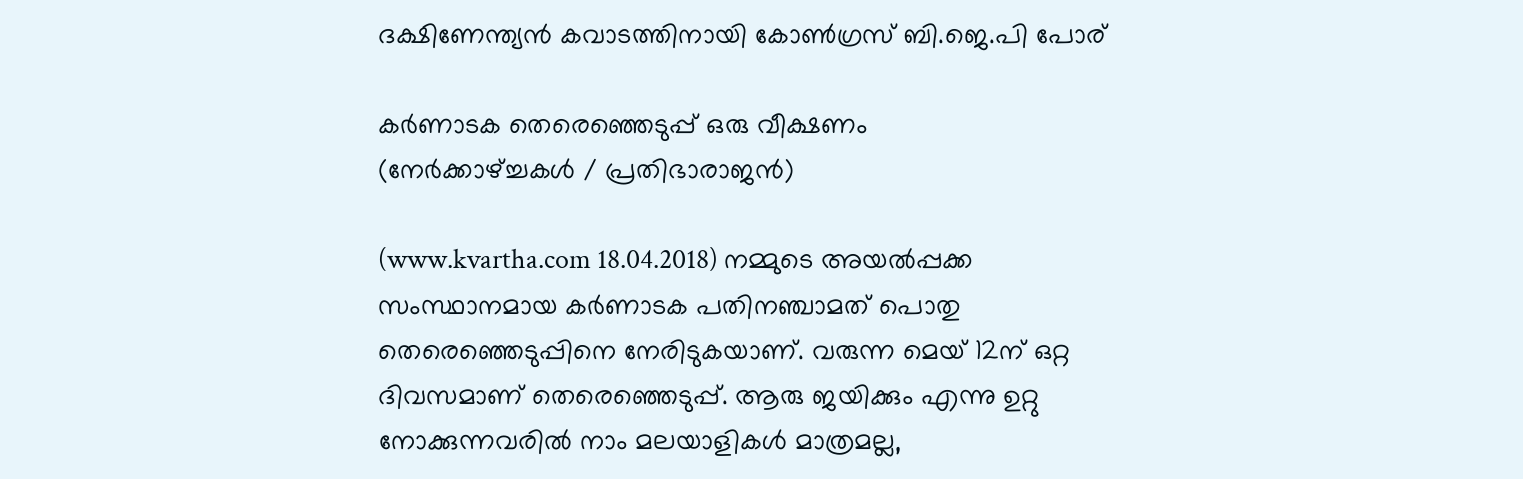ദക്ഷിണേന്ത്യന്‍ കവാടത്തിനായി കോണ്‍ഗ്രസ് ബി.ജെ.പി പോര്

കര്‍ണാടക തെരെഞ്ഞെടുപ്പ് ഒരു വീക്ഷണം
(നേര്‍ക്കാഴ്ച്ചകള്‍ / പ്രതിഭാരാജന്‍)

(www.kvartha.com 18.04.2018) നമ്മുടെ അയല്‍പ്പക്ക സംസ്ഥാനമായ കര്‍ണാടക പതിനഞ്ചാമത് പൊതു തെരെഞ്ഞെടുപ്പിനെ നേരിടുകയാണ്. വരുന്ന മെയ് 12ന് ഒറ്റ ദിവസമാണ് തെരെഞ്ഞെടുപ്പ്. ആരു ജയിക്കും എന്നു ഉറ്റു നോക്കുന്നവരില്‍ നാം മലയാളികള്‍ മാത്രമല്ല,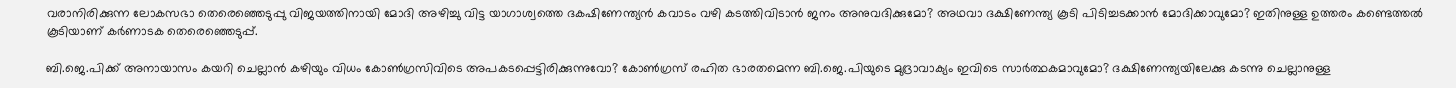വരാനിരിക്കുന്ന ലോകസഭാ തെരെഞ്ഞെടുപ്പു വിജയത്തിനായി മോദി അഴിച്ചു വിട്ട യാഗാശ്വത്തെ ദകഷിണേന്ത്യന്‍ കവാടം വഴി കടത്തിവിടാന്‍ ജനം അനുവദിക്കുമോ? അഥവാ ദക്ഷിണേന്ത്യ കൂടി പിടിച്ചടക്കാന്‍ മോദിക്കാവുമോ? ഇതിനുള്ള ഉത്തരം കണ്ടെത്തല്‍ കൂടിയാണ് കര്‍ണാടക തെരെഞ്ഞെടുപ്പ്.

ബി.ജെ.പിക്ക് അനായാസം കയറി ചെല്ലാന്‍ കഴിയും വിധം കോണ്‍ഗ്രസിവിടെ അപകടപ്പെട്ടിരിക്കുന്നുവോ? കോണ്‍ഗ്രസ് രഹിത ഭാരതമെന്ന ബി.ജെ.പിയുടെ മുദ്രാവാക്യം ഇവിടെ സാര്‍ത്ഥകമാവുമോ? ദക്ഷിണേന്ത്യയിലേക്കു കടന്നു ചെല്ലാനുള്ള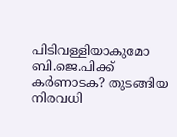പിടിവള്ളിയാകുമോ ബി.ജെ.പിക്ക് കര്‍ണാടക? തുടങ്ങിയ നിരവധി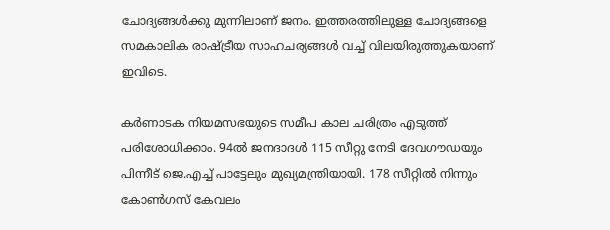ചോദ്യങ്ങള്‍ക്കു മുന്നിലാണ് ജനം. ഇത്തരത്തിലുള്ള ചോദ്യങ്ങളെ സമകാലിക രാഷ്ട്രീയ സാഹചര്യങ്ങള്‍ വച്ച് വിലയിരുത്തുകയാണ് ഇവിടെ.

കര്‍ണാടക നിയമസഭയുടെ സമീപ കാല ചരിത്രം എടുത്ത് പരിശോധിക്കാം. 94ല്‍ ജനദാദള്‍ 115 സീറ്റു നേടി ദേവഗൗഡയും പിന്നീട് ജെ.എച്ച് പാട്ടേലും മുഖ്യമന്ത്രിയായി. 178 സീറ്റില്‍ നിന്നും കോണ്‍ഗസ് കേവലം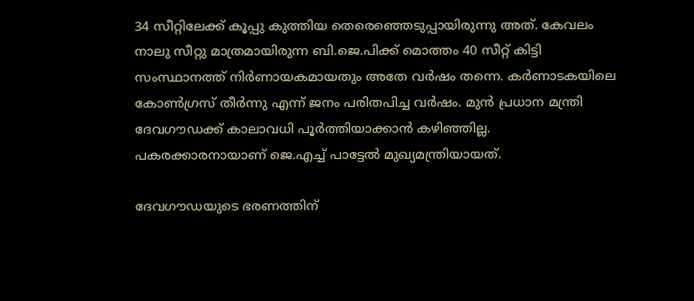34 സീറ്റിലേക്ക് കൂപ്പു കുത്തിയ തെരെഞ്ഞെടുപ്പായിരുന്നു അത്. കേവലം നാലു സീറ്റു മാത്രമായിരുന്ന ബി.ജെ.പിക്ക് മൊത്തം 40 സീറ്റ് കിട്ടി സംസ്ഥാനത്ത് നിര്‍ണായകമായതും അതേ വര്‍ഷം തന്നെ. കര്‍ണാടകയിലെ കോണ്‍ഗ്രസ് തീര്‍ന്നു എന്ന് ജനം പരിതപിച്ച വര്‍ഷം. മുന്‍ പ്രധാന മന്ത്രി ദേവഗൗഡക്ക് കാലാവധി പൂര്‍ത്തിയാക്കാന്‍ കഴിഞ്ഞില്ല. പകരക്കാരനായാണ് ജെ.എച്ച് പാട്ടേല്‍ മുഖ്യമന്ത്രിയായത്.

ദേവഗൗഡയുടെ ഭരണത്തിന്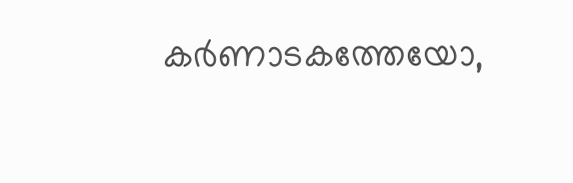കര്‍ണാടകത്തേയോ,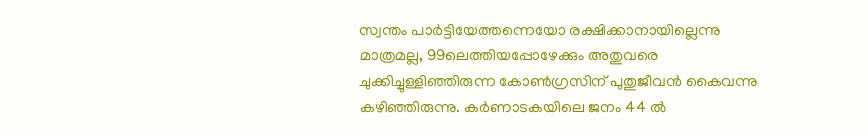സ്വന്തം പാര്‍ട്ടിയേത്തന്നെയോ രക്ഷിക്കാനായില്ലെന്നു മാത്രമല്ല, 99ലെത്തിയപ്പോഴേക്കും അതുവരെ ചുക്കിച്ചുള്ളിഞ്ഞിരുന്ന കോണ്‍ഗ്രസിന് പുതുജീവന്‍ കൈവന്നു കഴിഞ്ഞിരുന്നു. കര്‍ണാടകയിലെ ജനം 44 ല്‍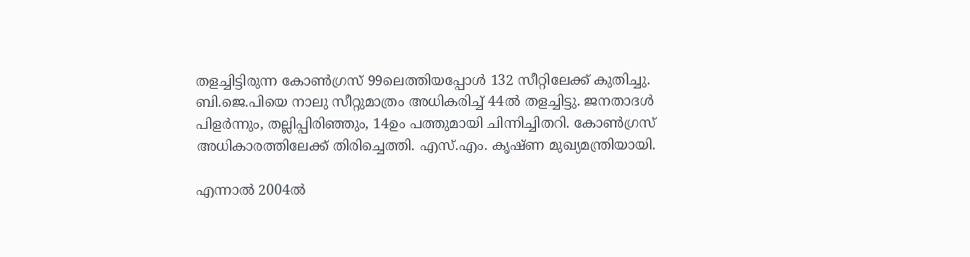തളച്ചിട്ടിരുന്ന കോണ്‍ഗ്രസ് 99ലെത്തിയപ്പോള്‍ 132 സീറ്റിലേക്ക് കുതിച്ചു. ബി.ജെ.പിയെ നാലു സീറ്റുമാത്രം അധികരിച്ച് 44ല്‍ തളച്ചിട്ടു. ജനതാദള്‍ പിളര്‍ന്നും, തല്ലിപ്പിരിഞ്ഞും, 14ഉം പത്തുമായി ചിന്നിച്ചിതറി. കോണ്‍ഗ്രസ് അധികാരത്തിലേക്ക് തിരിച്ചെത്തി. എസ്.എം. കൃഷ്ണ മുഖ്യമന്ത്രിയായി.

എന്നാല്‍ 2004ല്‍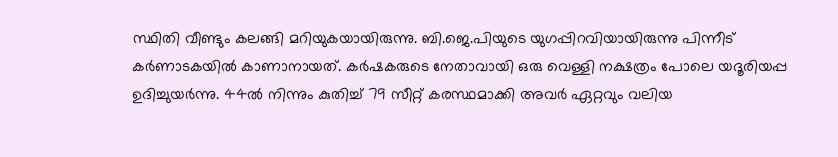സ്ഥിതി വീണ്ടും കലങ്ങി മറിയുകയായിരുന്നു. ബി.ജെ.പിയുടെ യുഗപ്പിറവിയായിരുന്നു പിന്നീട് കര്‍ണാടകയില്‍ കാണാനായത്. കര്‍ഷകരുടെ നേതാവായി ഒരു വെള്ളി നക്ഷത്രം പോലെ യദൂരിയപ്പ ഉദിച്ചുയര്‍ന്നു. 44ല്‍ നിന്നും കുതിച്ച് 79 സീറ്റ് കരസ്ഥമാക്കി അവര്‍ ഏറ്റവും വലിയ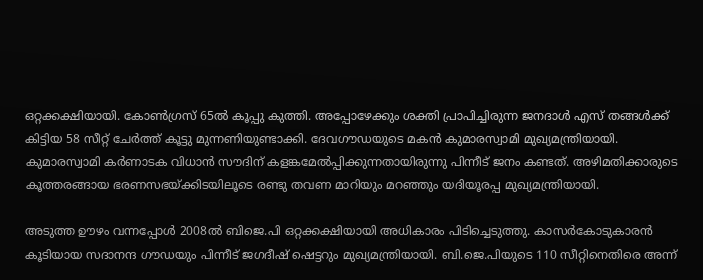ഒറ്റക്കക്ഷിയായി. കോണ്‍ഗ്രസ് 65ല്‍ കൂപ്പു കുത്തി. അപ്പോഴേക്കും ശക്തി പ്രാപിച്ചിരുന്ന ജനദാള്‍ എസ് തങ്ങള്‍ക്ക് കിട്ടിയ 58 സീറ്റ് ചേര്‍ത്ത് കൂട്ടു മുന്നണിയുണ്ടാക്കി. ദേവഗൗഡയുടെ മകന്‍ കുമാരസ്വാമി മുഖ്യമന്ത്രിയായി. കുമാരസ്വാമി കര്‍ണാടക വിധാന്‍ സൗദിന് കളങ്കമേല്‍പ്പിക്കുന്നതായിരുന്നു പിന്നീട് ജനം കണ്ടത്. അഴിമതിക്കാരുടെ കൂത്തരങ്ങായ ഭരണസഭയ്ക്കിടയിലൂടെ രണ്ടു തവണ മാറിയും മറഞ്ഞും യദിയൂരപ്പ മുഖ്യമന്ത്രിയായി.

അടുത്ത ഊഴം വന്നപ്പോള്‍ 2008ല്‍ ബിജെ.പി ഒറ്റക്കക്ഷിയായി അധികാരം പിടിച്ചെടുത്തു. കാസര്‍കോടുകാരന്‍ കൂടിയായ സദാനന്ദ ഗൗഡയും പിന്നീട് ജഗദീഷ് ഷെട്ടറും മുഖ്യമന്ത്രിയായി. ബി.ജെ.പിയുടെ 110 സീറ്റിനെതിരെ അന്ന്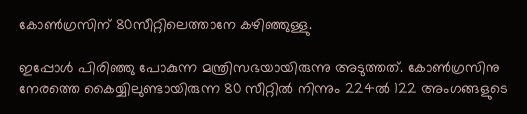കോണ്‍ഗ്രസിന് 80സീറ്റിലെത്താനേ കഴിഞ്ഞുള്ളു.

ഇപ്പോള്‍ പിരിഞ്ഞു പോകുന്ന മന്ത്രിസഭയായിരുന്നു അടുത്തത്. കോണ്‍ഗ്രസിനു നേരത്തെ കൈയ്യിലുണ്ടായിരുന്ന 80 സീറ്റില്‍ നിന്നും 224ല്‍ 122 അംഗങ്ങളുടെ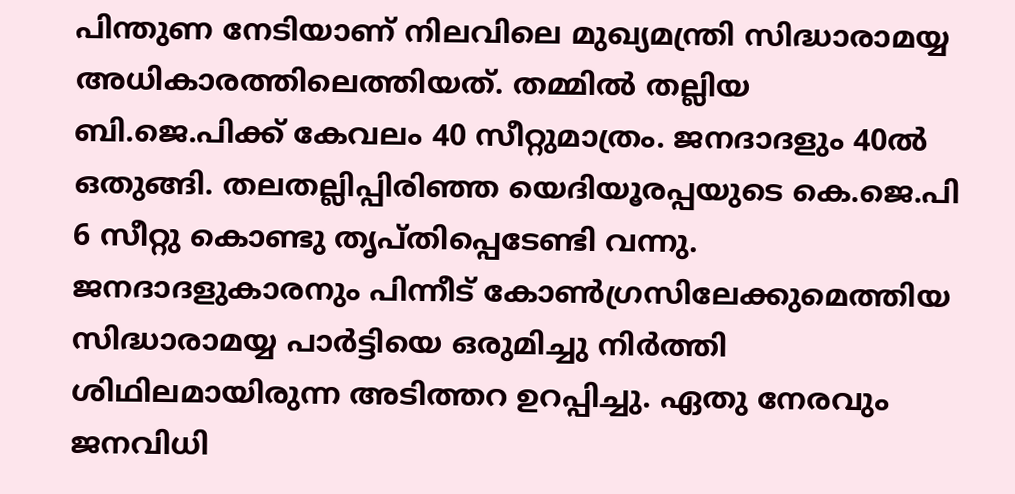പിന്തുണ നേടിയാണ് നിലവിലെ മുഖ്യമന്ത്രി സിദ്ധാരാമയ്യ അധികാരത്തിലെത്തിയത്. തമ്മില്‍ തല്ലിയ ബി.ജെ.പിക്ക് കേവലം 40 സീറ്റുമാത്രം. ജനദാദളും 40ല്‍ ഒതുങ്ങി. തലതല്ലിപ്പിരിഞ്ഞ യെദിയൂരപ്പയുടെ കെ.ജെ.പി 6 സീറ്റു കൊണ്ടു തൃപ്തിപ്പെടേണ്ടി വന്നു. ജനദാദളുകാരനും പിന്നീട് കോണ്‍ഗ്രസിലേക്കുമെത്തിയ സിദ്ധാരാമയ്യ പാര്‍ട്ടിയെ ഒരുമിച്ചു നിര്‍ത്തി ശിഥിലമായിരുന്ന അടിത്തറ ഉറപ്പിച്ചു. ഏതു നേരവും ജനവിധി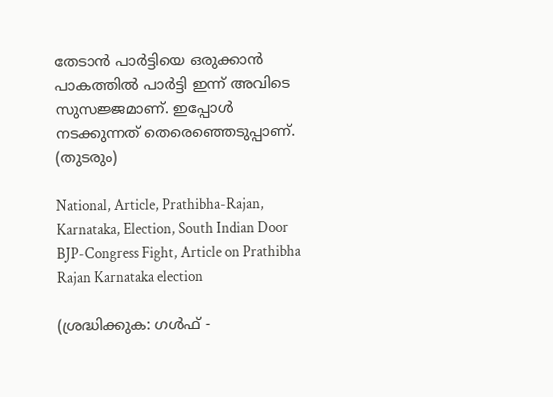തേടാന്‍ പാര്‍ട്ടിയെ ഒരുക്കാന്‍ പാകത്തില്‍ പാര്‍ട്ടി ഇന്ന് അവിടെ സുസജ്ജമാണ്. ഇപ്പോള്‍ നടക്കുന്നത് തെരെഞ്ഞെടുപ്പാണ്.
(തുടരും)

National, Article, Prathibha-Rajan, Karnataka, Election, South Indian Door BJP-Congress Fight, Article on Prathibha Rajan Karnataka election

(ശ്രദ്ധിക്കുക: ഗൾഫ് -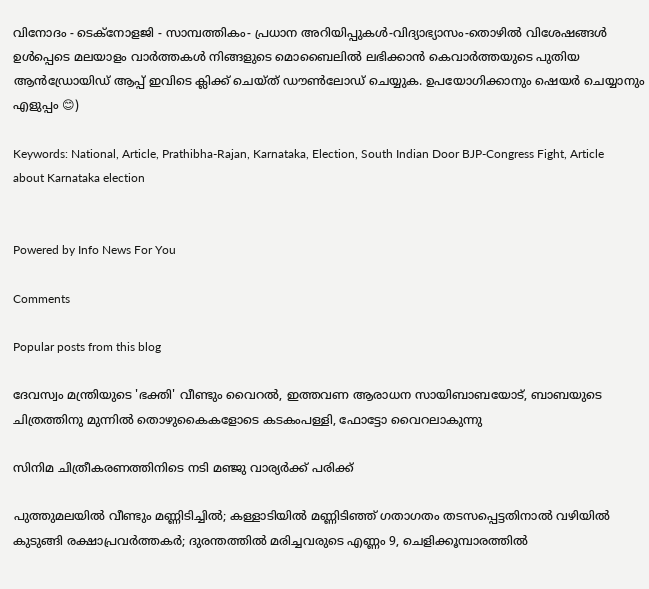വിനോദം - ടെക്നോളജി - സാമ്പത്തികം- പ്രധാന അറിയിപ്പുകൾ-വിദ്യാഭ്യാസം-തൊഴിൽ വിശേഷങ്ങൾ ഉൾപ്പെടെ മലയാളം വാർത്തകൾ നിങ്ങളുടെ മൊബൈലിൽ ലഭിക്കാൻ കെവാർത്തയുടെ പുതിയ ആൻഡ്രോയിഡ് ആപ്പ് ഇവിടെ ക്ലിക്ക് ചെയ്ത് ഡൗൺലോഡ് ചെയ്യുക. ഉപയോഗിക്കാനും ഷെയർ ചെയ്യാനും എളുപ്പം 😊)

Keywords: National, Article, Prathibha-Rajan, Karnataka, Election, South Indian Door BJP-Congress Fight, Article about Karnataka election


Powered by Info News For You

Comments

Popular posts from this blog

ദേവസ്വം മന്ത്രിയുടെ 'ഭക്തി' വീണ്ടും വൈറല്‍, ഇത്തവണ ആരാധന സായിബാബയോട്, ബാബയുടെ ചിത്രത്തിനു മുന്നില്‍ തൊഴുകൈകളോടെ കടകംപള്ളി, ഫോട്ടോ വൈറലാകുന്നു

സിനിമ ചിത്രീകരണത്തിനിടെ നടി മഞ്ജു വാര്യര്‍ക്ക് പരിക്ക്

പുത്തുമലയില്‍ വീണ്ടും മണ്ണിടിച്ചില്‍; കള്ളാടിയില്‍ മണ്ണിടിഞ്ഞ് ഗതാഗതം തടസപ്പെട്ടതിനാല്‍ വഴിയില്‍ കുടുങ്ങി രക്ഷാപ്രവര്‍ത്തകര്‍; ദുരന്തത്തില്‍ മരിച്ചവരുടെ എണ്ണം 9, ചെളിക്കൂമ്പാരത്തില്‍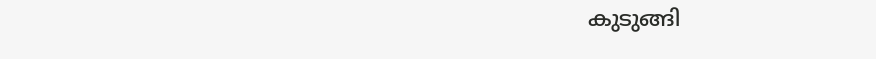കുടുങ്ങി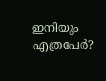ഇനിയും എത്രപേര്‍?